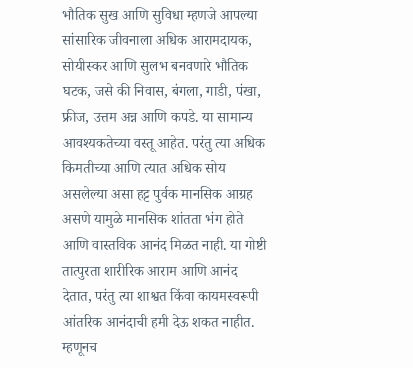भौतिक सुख आणि सुविधा म्हणजे आपल्या सांसारिक जीवनाला अधिक आरामदायक, सोयीस्कर आणि सुलभ बनवणारे भौतिक घटक, जसे की निवास, बंगला, गाडी, पंखा, फ्रीज, उत्तम अन्न आणि कपडे. या सामान्य आवश्यकतेच्या वस्तू आहेत. परंतु त्या अधिक किमतीच्या आणि त्यात अधिक सोय असलेल्या असा हट्ट पुर्वक मानसिक आग्रह असणे यामुळे मानसिक शांतता भंग होते आणि वास्तविक आनंद मिळत नाही. या गोष्टी तात्पुरता शारीरिक आराम आणि आनंद देतात, परंतु त्या शाश्वत किंवा कायमस्वरूपी आंतरिक आनंदाची हमी देऊ शकत नाहीत. म्हणूनच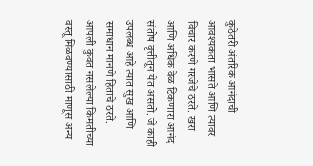कुठेतरी अंतरिक आनंदाची आवश्यकता भासते आणि त्यावर विचार करणे गरजेचे ठरते. खरा आणि अधिक वेळ टिकणारा आनंद संतोष वृत्तीतून येत असतो. जे काही उपलब्ध आहे त्यात सुख आणि समाधान मानणे हिताचे ठरते. आपली कुवत नसलेल्या किमतीच्या वस्तू मिळवण्यासाठी माणूस अन्य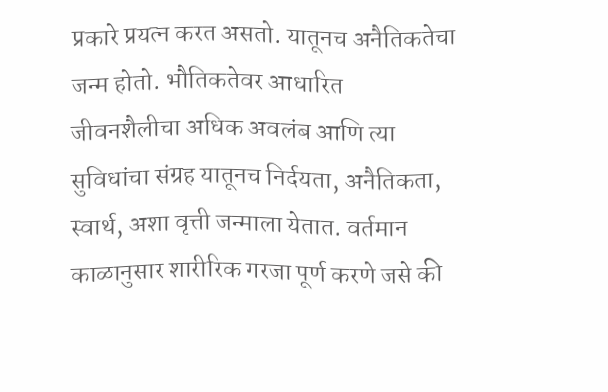प्रकारे प्रयत्न करत असतो. यातूनच अनैतिकतेचा जन्म होतो. भौतिकतेवर आधारित जीवनशैलीचा अधिक अवलंब आणि त्या सुविधांचा संग्रह यातूनच निर्दयता, अनैतिकता, स्वार्थ, अशा वृत्ती जन्माला येतात. वर्तमान काळानुसार शारीरिक गरजा पूर्ण करणे जसे की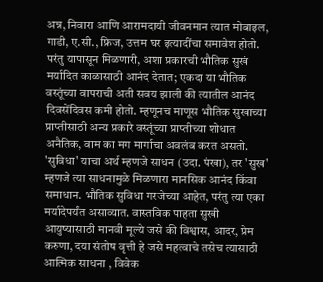अन्न, निवारा आणि आरामदायी जीवनमान त्यात मोबाइल, गाडी, ए.सी., फ्रिज, उत्तम घर इत्यादींचा समावेश होतो. परंतु यापासून मिळणारी, अशा प्रकारची भौतिक सुखं मर्यादित काळासाठी आनंद देतात; एकदा या भौतिक वस्तूंच्या वापराची अती सवय झाली की त्यातील आनंद दिवसेंदिवस कमी होतो. म्हणूनच माणूस भौतिक सुखाच्या प्राप्तीसाठी अन्य प्रकारे वस्तूंच्या प्राप्तीच्या शोधात अनैतिक, वाम का मग मार्गाचा अवलंब करत असतो. 'सुविधा' याचा अर्थ म्हणजे साधन (उदा. पंखा), तर 'सुख' म्हणजे त्या साधनामुळे मिळणारा मानसिक आनंद किंवा समाधान. भौतिक सुविधा गरजेच्या आहेत, परंतु त्या एका मर्यादेपर्यंत असाव्यात. वास्तविक पाहता सुखी आयुष्यासाठी मानवी मूल्ये जसे की विश्वास, आदर, प्रेम करुणा, दया संतोष वृत्ती हे जसे महत्वाचे तसेच त्यासाठी आत्मिक साधना , विवेक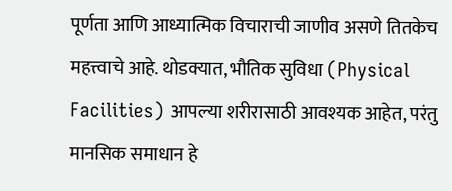पूर्णता आणि आध्यात्मिक विचाराची जाणीव असणे तितकेच महत्त्वाचे आहे. थोडक्यात, भौतिक सुविधा (Physical Facilities) आपल्या शरीरासाठी आवश्यक आहेत, परंतु मानसिक समाधान हे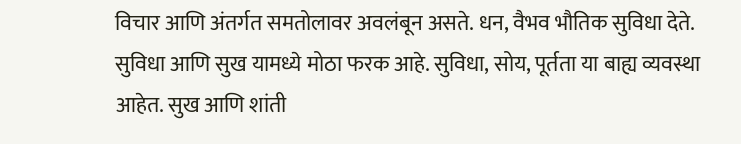विचार आणि अंतर्गत समतोलावर अवलंबून असते. धन, वैभव भौतिक सुविधा देते. सुविधा आणि सुख यामध्ये मोठा फरक आहे. सुविधा, सोय, पूर्तता या बाह्य व्यवस्था आहेत. सुख आणि शांती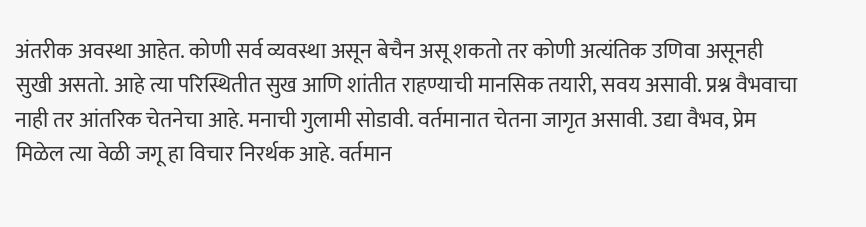अंतरीक अवस्था आहेत. कोणी सर्व व्यवस्था असून बेचैन असू शकतो तर कोणी अत्यंतिक उणिवा असूनही सुखी असतो. आहे त्या परिस्थितीत सुख आणि शांतीत राहण्याची मानसिक तयारी, सवय असावी. प्रश्न वैभवाचा नाही तर आंतरिक चेतनेचा आहे. मनाची गुलामी सोडावी. वर्तमानात चेतना जागृत असावी. उद्या वैभव, प्रेम मिळेल त्या वेळी जगू हा विचार निरर्थक आहे. वर्तमान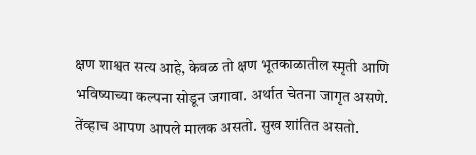क्षण शाश्वत सत्य आहे, केवळ तो क्षण भूतकाळातील स्मृती आणि भविष्याच्या कल्पना सोडून जगावा. अर्थात चेतना जागृत असणे. तेंव्हाच आपण आपले मालक असतो. सुख शांतित असतो.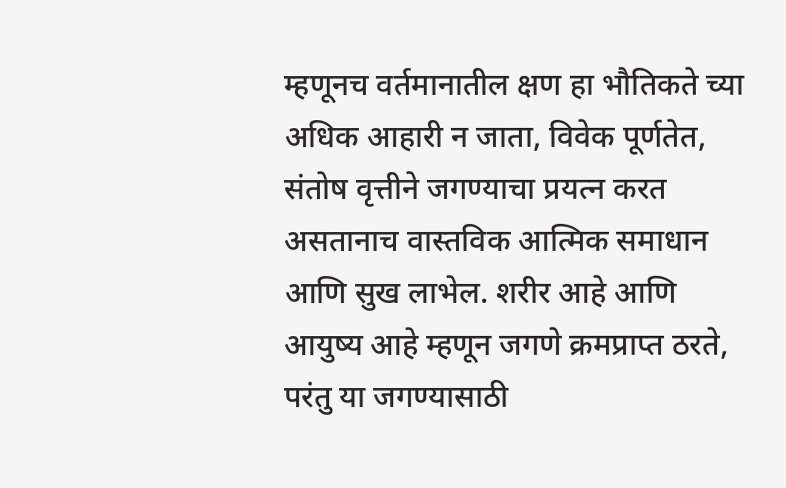म्हणूनच वर्तमानातील क्षण हा भौतिकते च्या अधिक आहारी न जाता, विवेक पूर्णतेत, संतोष वृत्तीने जगण्याचा प्रयत्न करत असतानाच वास्तविक आत्मिक समाधान आणि सुख लाभेल. शरीर आहे आणि आयुष्य आहे म्हणून जगणे क्रमप्राप्त ठरते, परंतु या जगण्यासाठी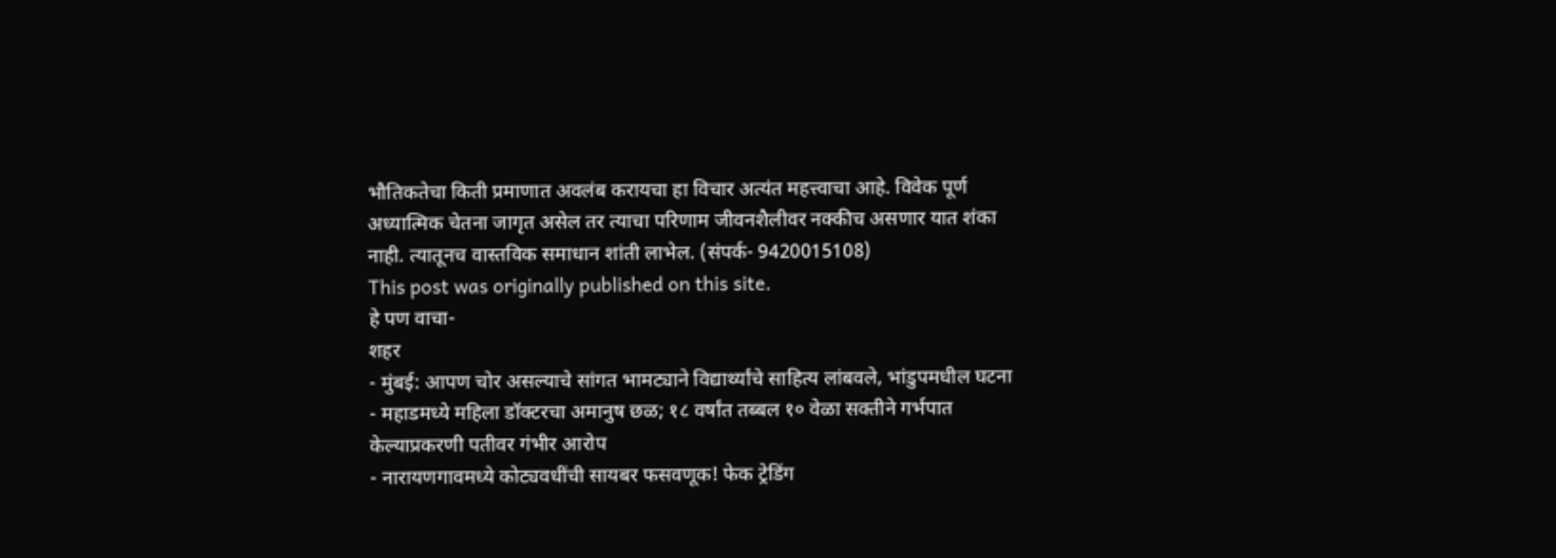भौतिकतेचा किती प्रमाणात अवलंब करायचा हा विचार अत्यंत महत्त्वाचा आहे. विवेक पूर्ण अध्यात्मिक चेतना जागृत असेल तर त्याचा परिणाम जीवनशैलीवर नक्कीच असणार यात शंका नाही. त्यातूनच वास्तविक समाधान शांती लाभेल. (संपर्क- 9420015108)
This post was originally published on this site.
हे पण वाचा-
शहर
- मुंबई: आपण चोर असल्याचे सांगत भामट्याने विद्यार्थ्यांचे साहित्य लांबवले, भांडुपमधील घटना
- महाडमध्ये महिला डॉक्टरचा अमानुष छळ; १८ वर्षांत तब्बल १० वेळा सक्तीने गर्भपात केल्याप्रकरणी पतीवर गंभीर आरोप
- नारायणगावमध्ये कोट्यवधींची सायबर फसवणूक! फेक ट्रेडिंग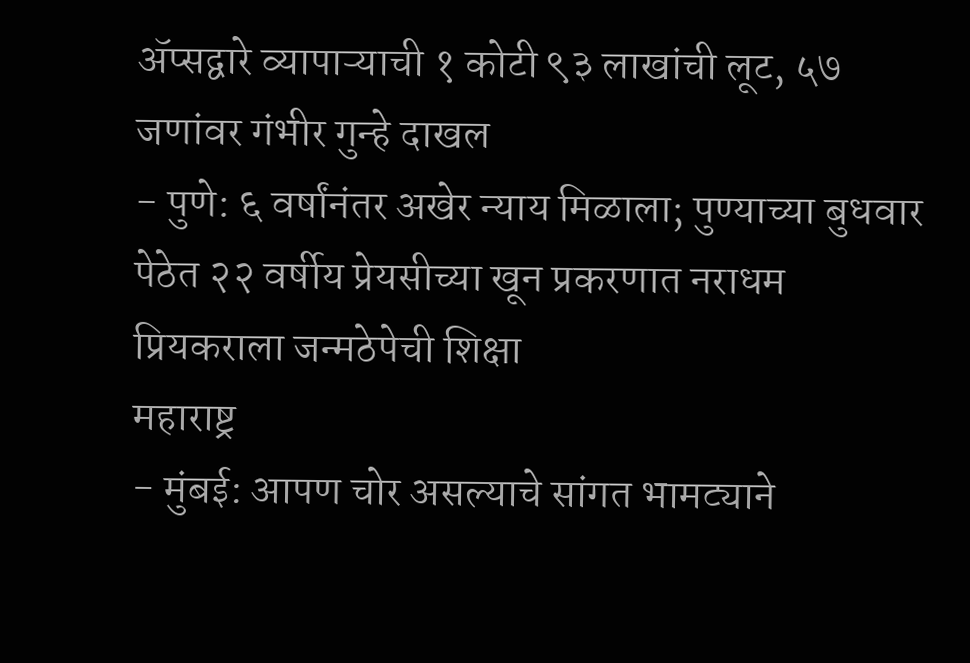ॲप्सद्वारे व्यापाऱ्याची १ कोटी ९३ लाखांची लूट, ५७ जणांवर गंभीर गुन्हे दाखल
- पुणे: ६ वर्षांनंतर अखेर न्याय मिळाला; पुण्याच्या बुधवार पेठेत २२ वर्षीय प्रेयसीच्या खून प्रकरणात नराधम प्रियकराला जन्मठेपेची शिक्षा
महाराष्ट्र
- मुंबई: आपण चोर असल्याचे सांगत भामट्याने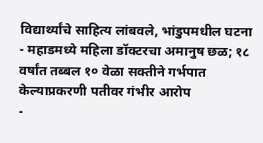विद्यार्थ्यांचे साहित्य लांबवले, भांडुपमधील घटना
- महाडमध्ये महिला डॉक्टरचा अमानुष छळ; १८ वर्षांत तब्बल १० वेळा सक्तीने गर्भपात केल्याप्रकरणी पतीवर गंभीर आरोप
-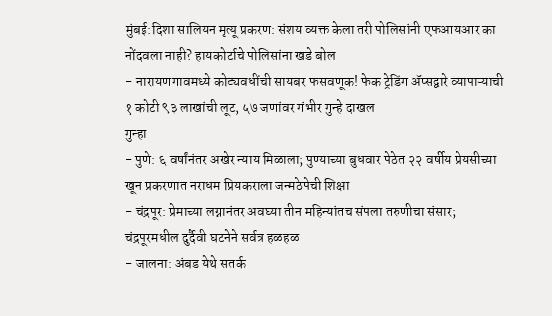मुंबई:दिशा सालियन मृत्यू प्रकरण: संशय व्यक्त केला तरी पोलिसांनी एफआयआर का नोंदवला नाही? हायकोर्टाचे पोलिसांना खडे बोल
- नारायणगावमध्ये कोट्यवधींची सायबर फसवणूक! फेक ट्रेडिंग ॲप्सद्वारे व्यापाऱ्याची १ कोटी ९३ लाखांची लूट, ५७ जणांवर गंभीर गुन्हे दाखल
गुन्हा
- पुणे: ६ वर्षांनंतर अखेर न्याय मिळाला; पुण्याच्या बुधवार पेठेत २२ वर्षीय प्रेयसीच्या खून प्रकरणात नराधम प्रियकराला जन्मठेपेची शिक्षा
- चंद्रपूर: प्रेमाच्या लग्नानंतर अवघ्या तीन महिन्यांतच संपला तरुणीचा संसार; चंद्रपूरमधील दुर्दैवी घटनेने सर्वत्र हळहळ
- जालना: अंबड येथे सतर्क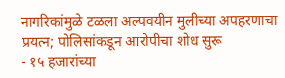नागरिकांमुळे टळला अल्पवयीन मुलीच्या अपहरणाचा प्रयत्न; पोलिसांकडून आरोपीचा शोध सुरू
- १५ हजारांच्या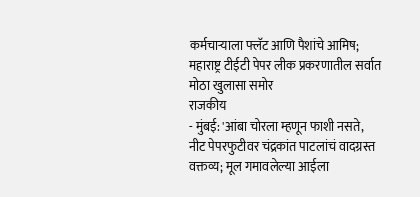कर्मचाऱ्याला फ्लॅट आणि पैशांचे आमिष; महाराष्ट्र टीईटी पेपर लीक प्रकरणातील सर्वात मोठा खुलासा समोर
राजकीय
- मुंबई: 'आंबा चोरला म्हणून फाशी नसते, नीट पेपरफुटीवर चंद्रकांत पाटलांचं वादग्रस्त वक्तव्य; मूल गमावलेल्या आईला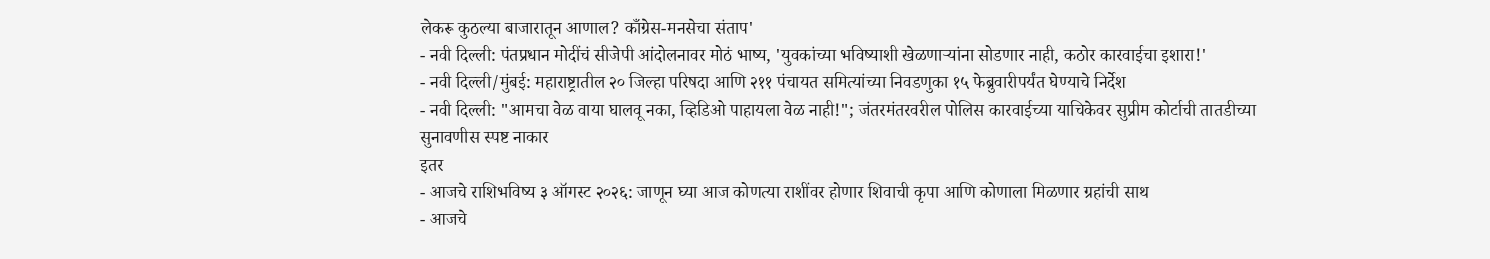लेकरू कुठल्या बाजारातून आणाल? काँग्रेस-मनसेचा संताप'
- नवी दिल्ली: पंतप्रधान मोदींचं सीजेपी आंदोलनावर मोठं भाष्य, 'युवकांच्या भविष्याशी खेळणाऱ्यांना सोडणार नाही, कठोर कारवाईचा इशारा!'
- नवी दिल्ली/मुंबई: महाराष्ट्रातील २० जिल्हा परिषदा आणि २११ पंचायत समित्यांच्या निवडणुका १५ फेब्रुवारीपर्यंत घेण्याचे निर्देश
- नवी दिल्ली: "आमचा वेळ वाया घालवू नका, व्हिडिओ पाहायला वेळ नाही!"; जंतरमंतरवरील पोलिस कारवाईच्या याचिकेवर सुप्रीम कोर्टाची तातडीच्या सुनावणीस स्पष्ट नाकार
इतर
- आजचे राशिभविष्य ३ ऑगस्ट २०२६: जाणून घ्या आज कोणत्या राशींवर होणार शिवाची कृपा आणि कोणाला मिळणार ग्रहांची साथ
- आजचे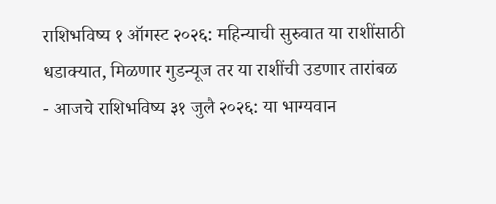राशिभविष्य १ ऑगस्ट २०२६: महिन्याची सुरुवात या राशींसाठी धडाक्यात, मिळणार गुडन्यूज तर या राशींची उडणार तारांबळ
- आजचे राशिभविष्य ३१ जुलै २०२६: या भाग्यवान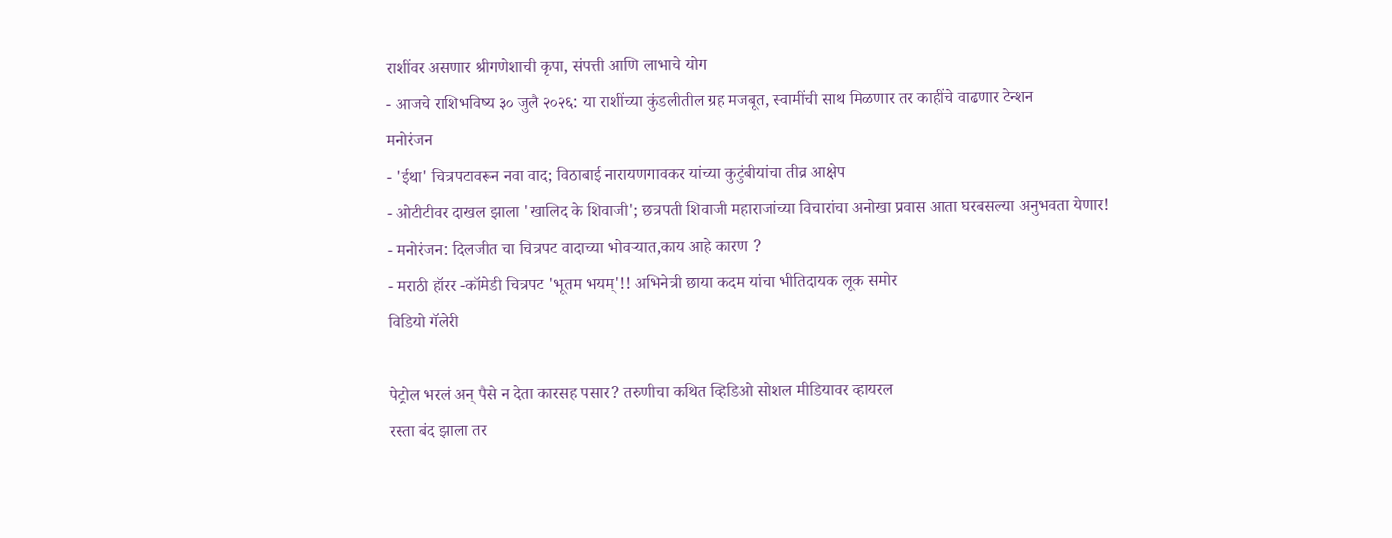राशींवर असणार श्रीगणेशाची कृपा, संपत्ती आणि लाभाचे योग
- आजचे राशिभविष्य ३० जुलै २०२६: या राशींच्या कुंडलीतील ग्रह मजबूत, स्वामींची साथ मिळणार तर काहींचे वाढणार टेन्शन
मनोरंजन
- 'ईथा' चित्रपटावरून नवा वाद; विठाबाई नारायणगावकर यांच्या कुटुंबीयांचा तीव्र आक्षेप
- ओटीटीवर दाखल झाला 'खालिद के शिवाजी'; छत्रपती शिवाजी महाराजांच्या विचारांचा अनोखा प्रवास आता घरबसल्या अनुभवता येणार!
- मनोरंजन: दिलजीत चा चित्रपट वादाच्या भोवऱ्यात,काय आहे कारण ?
- मराठी हॉरर -कॉमेडी चित्रपट 'भूतम भयम्'!! अभिनेत्री छाया कदम यांचा भीतिदायक लूक समोर
विडियो गॅलेरी

पेट्रोल भरलं अन् पैसे न देता कारसह पसार? तरुणीचा कथित व्हिडिओ सोशल मीडियावर व्हायरल
रस्ता बंद झाला तर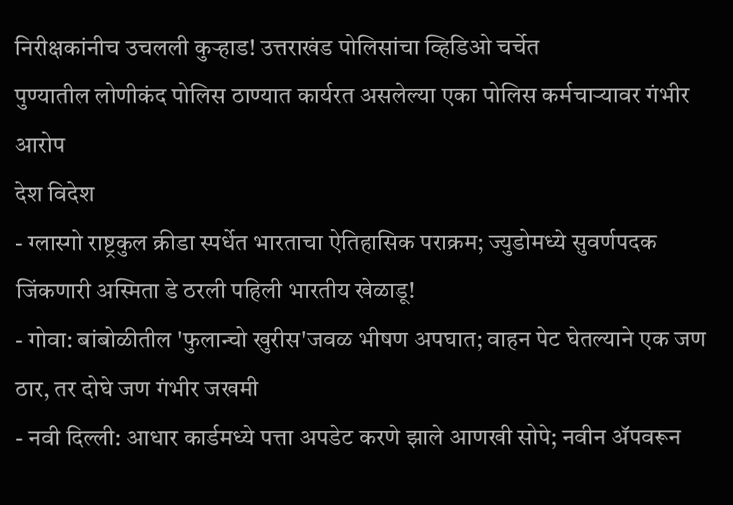निरीक्षकांनीच उचलली कुऱ्हाड! उत्तराखंड पोलिसांचा व्हिडिओ चर्चेत
पुण्यातील लोणीकंद पोलिस ठाण्यात कार्यरत असलेल्या एका पोलिस कर्मचाऱ्यावर गंभीर आरोप
देश विदेश
- ग्लास्गो राष्ट्रकुल क्रीडा स्पर्धेत भारताचा ऐतिहासिक पराक्रम; ज्युडोमध्ये सुवर्णपदक जिंकणारी अस्मिता डे ठरली पहिली भारतीय खेळाडू!
- गोवा: बांबोळीतील 'फुलान्चो खुरीस'जवळ भीषण अपघात; वाहन पेट घेतल्याने एक जण ठार, तर दोघे जण गंभीर जखमी
- नवी दिल्ली: आधार कार्डमध्ये पत्ता अपडेट करणे झाले आणखी सोपे; नवीन ॲपवरून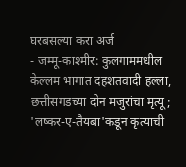घरबसल्या करा अर्ज
- जम्मू-काश्मीर: कुलगाममधील केल्लम भागात दहशतवादी हल्ला, छत्तीसगडच्या दोन मजुरांचा मृत्यू; 'लष्कर-ए-तैयबा'कडून कृत्याची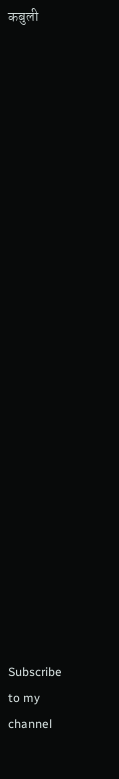कबुली
























Subscribe to my channel